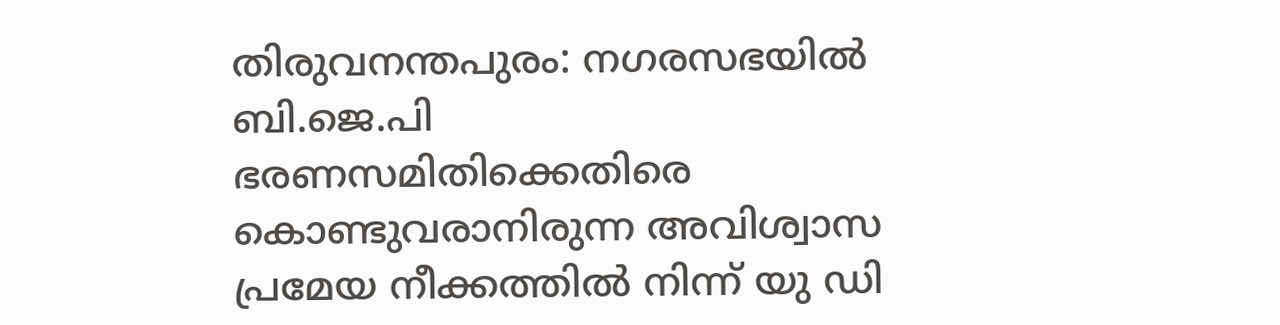തിരുവനന്തപുരം: നഗരസഭയിൽ ബി.ജെ.പി ഭരണസമിതിക്കെതിരെ കൊണ്ടുവരാനിരുന്ന അവിശ്വാസ പ്രമേയ നീക്കത്തിൽ നിന്ന് യു ഡി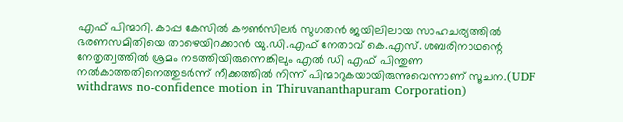എഫ് പിന്മാറി. കാപ്പ കേസിൽ കൗൺസിലർ സുഗതൻ ജയിലിലായ സാഹചര്യത്തിൽ ഭരണസമിതിയെ താഴെയിറക്കാൻ യു.ഡി.എഫ് നേതാവ് കെ.എസ്. ശബരിനാഥന്റെ നേതൃത്വത്തിൽ ശ്രമം നടത്തിയിരുന്നെങ്കിലും എൽ ഡി എഫ് പിന്തുണ നൽകാത്തതിനെത്തുടർന്ന് നീക്കത്തിൽ നിന്ന് പിന്മാറുകയായിരുന്നുവെന്നാണ് സൂചന.(UDF withdraws no-confidence motion in Thiruvananthapuram Corporation)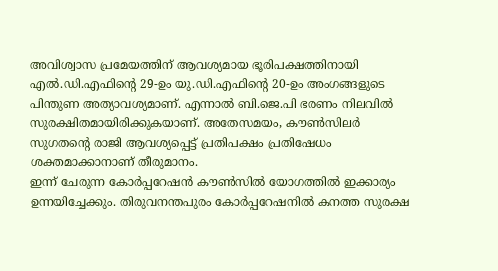അവിശ്വാസ പ്രമേയത്തിന് ആവശ്യമായ ഭൂരിപക്ഷത്തിനായി എൽ.ഡി.എഫിന്റെ 29-ഉം യു.ഡി.എഫിന്റെ 20-ഉം അംഗങ്ങളുടെ പിന്തുണ അത്യാവശ്യമാണ്. എന്നാൽ ബി.ജെ.പി ഭരണം നിലവിൽ സുരക്ഷിതമായിരിക്കുകയാണ്. അതേസമയം, കൗൺസിലർ സുഗതന്റെ രാജി ആവശ്യപ്പെട്ട് പ്രതിപക്ഷം പ്രതിഷേധം ശക്തമാക്കാനാണ് തീരുമാനം.
ഇന്ന് ചേരുന്ന കോർപ്പറേഷൻ കൗൺസിൽ യോഗത്തിൽ ഇക്കാര്യം ഉന്നയിച്ചേക്കും. തിരുവനന്തപുരം കോർപ്പറേഷനിൽ കനത്ത സുരക്ഷ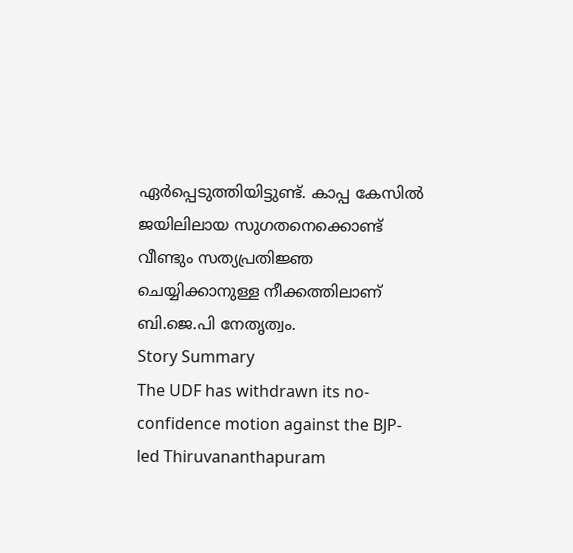ഏർപ്പെടുത്തിയിട്ടുണ്ട്. കാപ്പ കേസിൽ ജയിലിലായ സുഗതനെക്കൊണ്ട് വീണ്ടും സത്യപ്രതിജ്ഞ ചെയ്യിക്കാനുള്ള നീക്കത്തിലാണ് ബി.ജെ.പി നേതൃത്വം.
Story Summary
The UDF has withdrawn its no-confidence motion against the BJP-led Thiruvananthapuram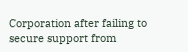Corporation after failing to secure support from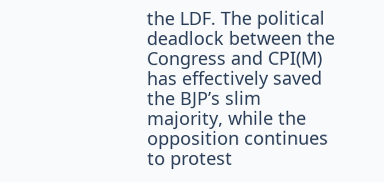the LDF. The political deadlock between the Congress and CPI(M) has effectively saved the BJP’s slim majority, while the opposition continues to protest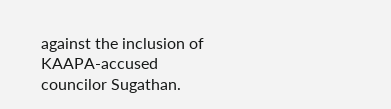against the inclusion of KAAPA-accused councilor Sugathan.